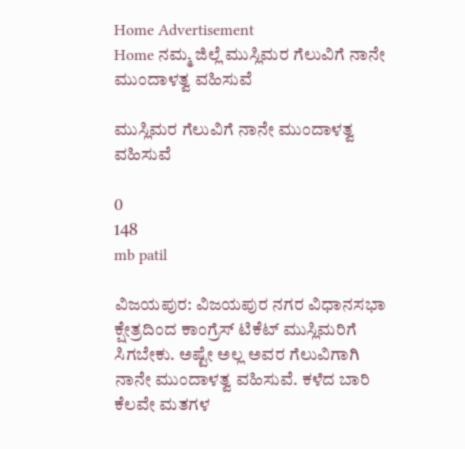Home Advertisement
Home ನಮ್ಮ ಜಿಲ್ಲೆ ಮುಸ್ಲಿಮರ ಗೆಲುವಿಗೆ ನಾನೇ ಮುಂದಾಳತ್ವ ವಹಿಸುವೆ

ಮುಸ್ಲಿಮರ ಗೆಲುವಿಗೆ ನಾನೇ ಮುಂದಾಳತ್ವ ವಹಿಸುವೆ

0
148
mb patil

ವಿಜಯಪುರ: ವಿಜಯಪುರ ನಗರ ವಿಧಾನಸಭಾ ಕ್ಷೇತ್ರದಿಂದ ಕಾಂಗ್ರೆಸ್ ಟಿಕೆಟ್ ಮುಸ್ಲಿಮರಿಗೆ ಸಿಗಬೇಕು. ಅಷ್ಟೇ ಅಲ್ಲ ಅವರ ಗೆಲುವಿಗಾಗಿ ನಾನೇ ಮುಂದಾಳತ್ವ ವಹಿಸುವೆ. ಕಳೆದ ಬಾರಿ ಕೆಲವೇ ಮತಗಳ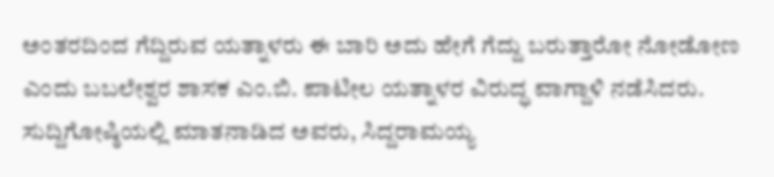ಅಂತರದಿಂದ ಗೆದ್ದಿರುವ ಯತ್ನಾಳರು ಈ ಬಾರಿ ಅದು ಹೇಗೆ ಗೆದ್ದು ಬರುತ್ತಾರೋ ನೋಡೋಣ ಎಂದು ಬಬಲೇಶ್ವರ ಶಾಸಕ ಎಂ.ಬಿ. ಪಾಟೀಲ ಯತ್ನಾಳರ ವಿರುದ್ಧ ವಾಗ್ದಾಳಿ ನಡೆಸಿದರು.
ಸುದ್ದಿಗೋಷ್ಠಿಯಲ್ಲಿ ಮಾತನಾಡಿದ ಅವರು, ಸಿದ್ದರಾಮಯ್ಯ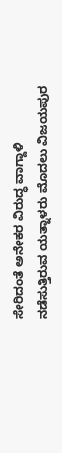ಸೇರಿದಂತೆ ಅನೇಕರ ವಿರುದ್ಧ ವಾಗ್ದಾಳಿ ನಡೆಸುತ್ತಿರುವ ಯತ್ನಾಳರು ಮೊದಲು ವಿಜಯಪುರ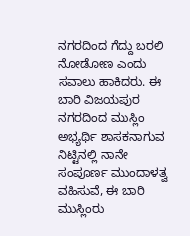ನಗರದಿಂದ ಗೆದ್ದು ಬರಲಿ ನೋಡೋಣ ಎಂದು ಸವಾಲು ಹಾಕಿದರು. ಈ ಬಾರಿ ವಿಜಯಪುರ ನಗರದಿಂದ ಮುಸ್ಲಿಂ ಅಭ್ಯರ್ಥಿ ಶಾಸಕನಾಗುವ ನಿಟ್ಟಿನಲ್ಲಿ ನಾನೇ ಸಂಪೂರ್ಣ ಮುಂದಾಳತ್ವ ವಹಿಸುವೆ, ಈ ಬಾರಿ ಮುಸ್ಲಿಂರು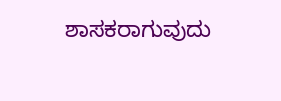ಶಾಸಕರಾಗುವುದು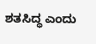ಶತಸಿದ್ಧ ಎಂದು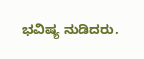ಭವಿಷ್ಯ ನುಡಿದರು.